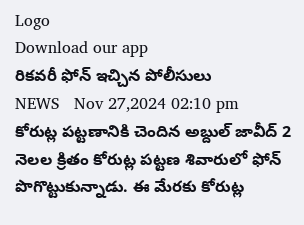Logo
Download our app
రికవరీ ఫోన్ ఇచ్చిన పోలీసులు
NEWS   Nov 27,2024 02:10 pm
కోరుట్ల పట్టణానికి చెందిన అబ్దుల్ జావీద్ 2 నెల‌ల క్రితం కోరుట్ల పట్టణ శివారులో ఫోన్ పొగొట్టుకున్నాడు. ఈ మేరకు కోరుట్ల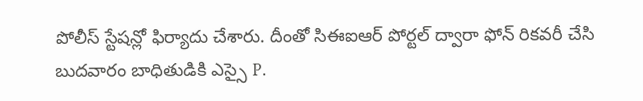పోలీస్ స్టేషన్లో ఫిర్యాదు చేశారు. దీంతో సిఈఐఆర్ పోర్టల్ ద్వారా ఫోన్ రికవరీ చేసి బుదవారం బాధితుడికి ఎస్సై P.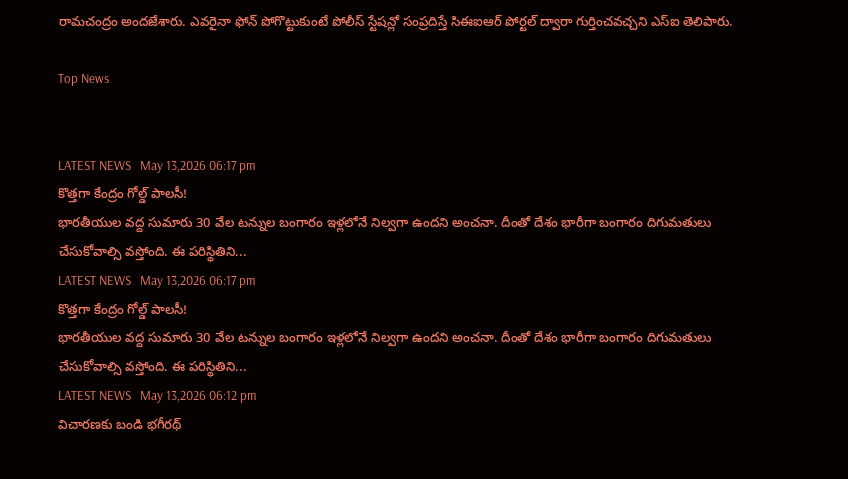రామచంద్రం అందజేశారు. ఎవరైనా ఫోన్ పోగొట్టుకుంటే పోలీస్ స్టేషన్లో సంప్రదిస్తే సిఈఐఆర్ పోర్టల్ ద్వారా గుర్తించవచ్చని ఎస్ఐ తెలిపారు.

Top News


LATEST NEWS   May 13,2026 06:17 pm
కొత్తగా కేంద్రం గోల్డ్ పాలసీ!
భారతీయుల వద్ద సుమారు 30 వేల టన్నుల బంగారం ఇళ్లలోనే నిల్వగా ఉందని అంచనా. దీంతో దేశం భారీగా బంగారం దిగుమతులు చేసుకోవాల్సి వస్తోంది. ఈ పరిస్థితిని...
LATEST NEWS   May 13,2026 06:17 pm
కొత్తగా కేంద్రం గోల్డ్ పాలసీ!
భారతీయుల వద్ద సుమారు 30 వేల టన్నుల బంగారం ఇళ్లలోనే నిల్వగా ఉందని అంచనా. దీంతో దేశం భారీగా బంగారం దిగుమతులు చేసుకోవాల్సి వస్తోంది. ఈ పరిస్థితిని...
LATEST NEWS   May 13,2026 06:12 pm
విచారణకు బండి భగీరథ్‌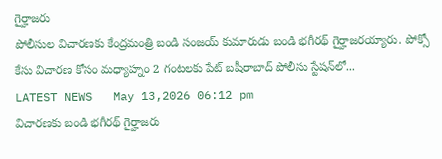గైర్హాజరు
పోలీసుల విచారణకు కేంద్రమంత్రి బండి సంజయ్‌ కుమారుడు బండి భగీరథ్‌ గైర్హాజరయ్యారు. పోక్సో కేసు విచారణ కోసం మధ్యాహ్నం 2 గంటలకు పేట్‌ బషీరాబాద్‌ పోలీసు స్టేషన్‌లో...
LATEST NEWS   May 13,2026 06:12 pm
విచారణకు బండి భగీరథ్‌ గైర్హాజరు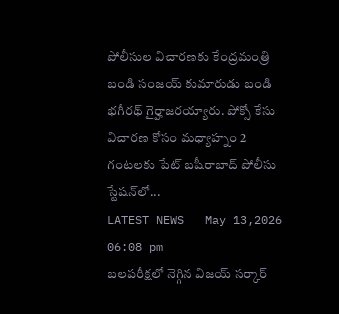పోలీసుల విచారణకు కేంద్రమంత్రి బండి సంజయ్‌ కుమారుడు బండి భగీరథ్‌ గైర్హాజరయ్యారు. పోక్సో కేసు విచారణ కోసం మధ్యాహ్నం 2 గంటలకు పేట్‌ బషీరాబాద్‌ పోలీసు స్టేషన్‌లో...
LATEST NEWS   May 13,2026 06:08 pm
బలపరీక్షలో నెగ్గిన విజయ్‌ సర్కార్‌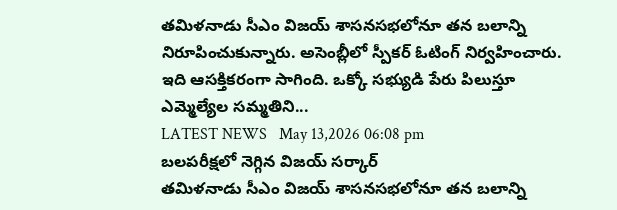తమిళనాడు సీఎం విజయ్‌ శాసనసభలోనూ తన బలాన్ని నిరూపించుకున్నారు. అసెంబ్లీలో స్పీకర్‌ ఓటింగ్‌ నిర్వహించారు. ఇది ఆసక్తికరంగా సాగింది. ఒక్కో సభ్యుడి పేరు పిలుస్తూ ఎమ్మెల్యేల సమ్మతిని...
LATEST NEWS   May 13,2026 06:08 pm
బలపరీక్షలో నెగ్గిన విజయ్‌ సర్కార్‌
తమిళనాడు సీఎం విజయ్‌ శాసనసభలోనూ తన బలాన్ని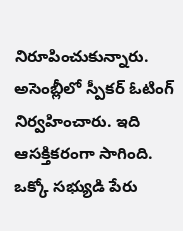నిరూపించుకున్నారు. అసెంబ్లీలో స్పీకర్‌ ఓటింగ్‌ నిర్వహించారు. ఇది ఆసక్తికరంగా సాగింది. ఒక్కో సభ్యుడి పేరు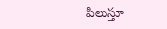పిలుస్తూ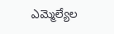ఎమ్మెల్యేల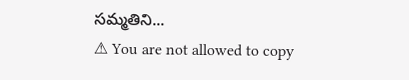సమ్మతిని...
⚠ You are not allowed to copy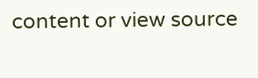content or view source